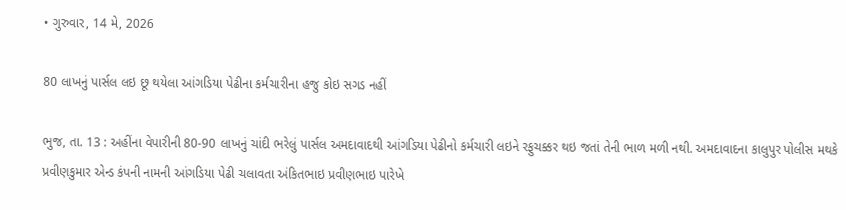• ગુરુવાર, 14 મે, 2026

80 લાખનું પાર્સલ લઇ છૂ થયેલા આંગડિયા પેઢીના કર્મચારીના હજુ કોઇ સગડ નહીં

ભુજ, તા. 13 : અહીંના વેપારીની 80-90 લાખનું ચાંદી ભરેલું પાર્સલ અમદાવાદથી આંગડિયા પેઢીનો કર્મચારી લઇને રફુચક્કર થઇ જતાં તેની ભાળ મળી નથી. અમદાવાદના કાલુપુર પોલીસ મથકે પ્રવીણકુમાર એન્ડ કંપની નામની આંગડિયા પેઢી ચલાવતા અંકિતભાઇ પ્રવીણભાઇ પારેખે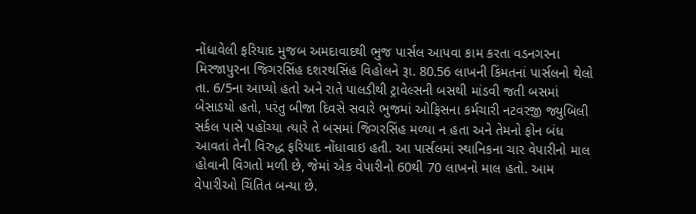નોંધાવેલી ફરિયાદ મુજબ અમદાવાદથી ભુજ પાર્સલ આપવા કામ કરતા વડનગરના મિરજાપુરના જિગરસિંહ દશરથસિંહ વિહોલને રૂા. 80.56 લાખની કિંમતનાં પાર્સલનો થેલો તા. 6/5ના આપ્યો હતો અને રાતે પાલડીથી ટ્રાવેલ્સની બસથી માંડવી જતી બસમાં બેસાડયો હતો, પરંતુ બીજા દિવસે સવારે ભુજમાં ઓફિસના કર્મચારી નટવરજી જ્યુબિલી સર્કલ પાસે પહોંચ્યા ત્યારે તે બસમાં જિગરસિંહ મળ્યા ન હતા અને તેમનો ફોન બંધ આવતાં તેની વિરુદ્ધ ફરિયાદ નોંધાવાઇ હતી. આ પાર્સલમાં સ્થાનિકના ચાર વેપારીનો માલ હોવાની વિગતો મળી છે, જેમાં એક વેપારીનો 60થી 70 લાખનો માલ હતો. આમ વેપારીઓ ચિંતિત બન્યા છે.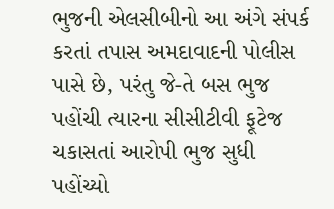ભુજની એલસીબીનો આ અંગે સંપર્ક કરતાં તપાસ અમદાવાદની પોલીસ પાસે છે, પરંતુ જે-તે બસ ભુજ પહોંચી ત્યારના સીસીટીવી ફૂટેજ ચકાસતાં આરોપી ભુજ સુધી પહોંચ્યો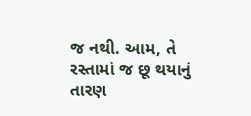જ નથી. આમ, તે રસ્તામાં જ છૂ થયાનું તારણ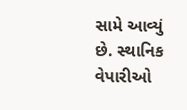સામે આવ્યું છે. સ્થાનિક વેપારીઓ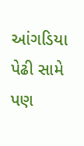આંગડિયા પેઢી સામે પણ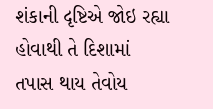શંકાની દૃષ્ટિએ જોઇ રહ્યા હોવાથી તે દિશામાં તપાસ થાય તેવોય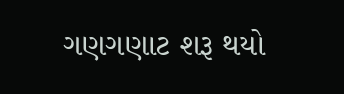ગણગણાટ શરૂ થયો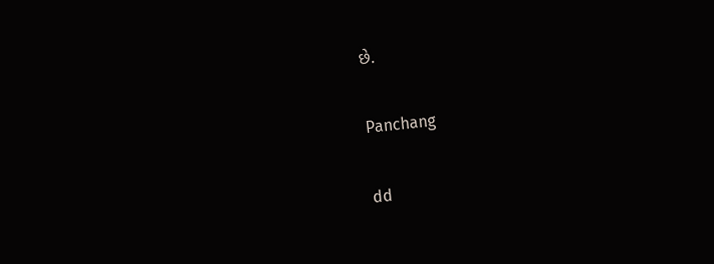છે.

Panchang

dd